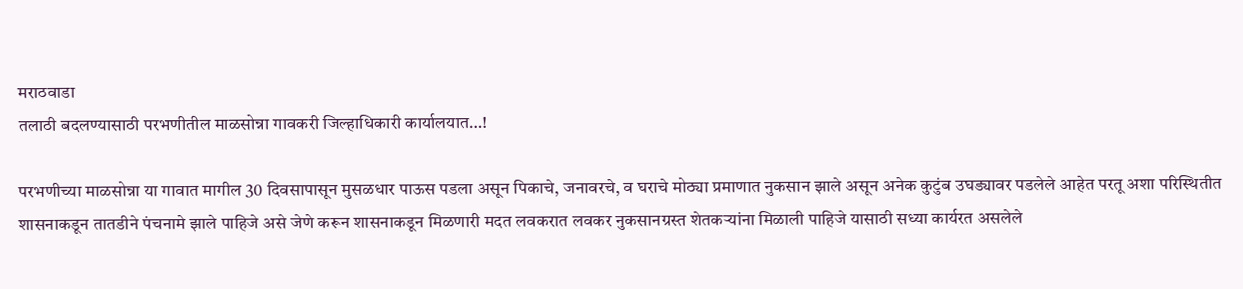मराठवाडा
तलाठी बदलण्यासाठी परभणीतील माळसोन्ना गावकरी जिल्हाधिकारी कार्यालयात…!

परभणीच्या माळसोन्ना या गावात मागील 30 दिवसापासून मुसळधार पाऊस पडला असून पिकाचे, जनावरचे, व घराचे मोठ्या प्रमाणात नुकसान झाले असून अनेक कुटुंब उघड्यावर पडलेले आहेत परतू अशा परिस्थितीत शासनाकडून तातडीने पंचनामे झाले पाहिजे असे जेणे करून शासनाकडून मिळणारी मदत लवकरात लवकर नुकसानग्रस्त शेतकऱ्यांना मिळाली पाहिजे यासाठी सध्या कार्यरत असलेले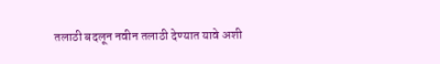तलाठी बदलून नवीन तलाठी देण्यात यावे अशी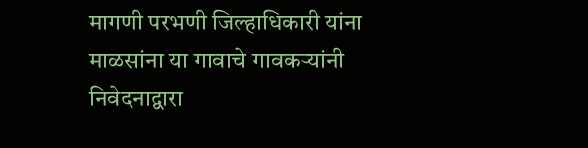मागणी परभणी जिल्हाधिकारी यांना माळसांना या गावाचे गावकऱ्यांनी निवेदनाद्वारा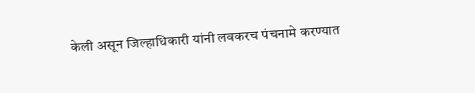केली असून जिल्हाधिकारी यांनी लवकरच पंचनामे करण्यात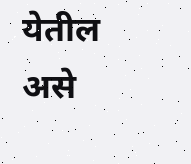येतील असे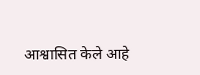आश्वासित केले आहे